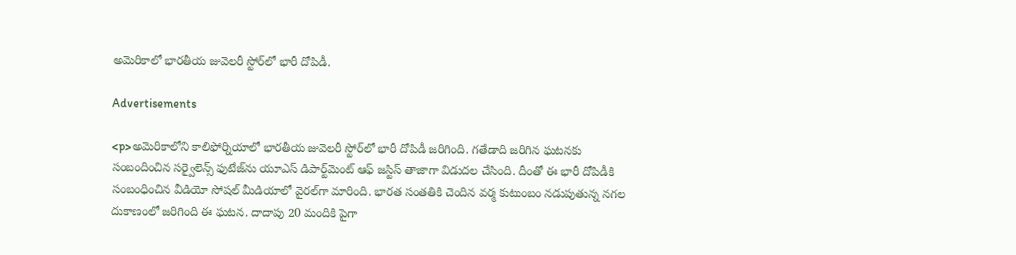అమెరికాలో భారతీయ జువెలరీ స్టోర్‌లో భారీ దోపిడీ.

Advertisements

<p>అమెరికాలోని కాలిఫోర్నియాలో భారతీయ జువెలరీ స్టోర్‌లో భారీ దోపిడీ జరిగింది. గతేడాది జరిగిన ఘటనకు సంబందించిన సర్వైలెన్స్ ఫుటేజ్‌ను యూఎస్ డిపార్ట్‌మెంట్ ఆఫ్ జస్టిస్ తాజాగా విడుదల చేసింది. దీంతో ఈ భారీ దోపిడీకి సంబంధించిన వీడియో సోషల్‌ మీడియాలో వైరల్‌గా మారింది. భారత సంతతికి చెందిన వర్మ కుటుంబం నడుపుతున్న నగల దుకాణంలో జరిగింది ఈ ఘటన. దాదాపు 20 మందికి పైగా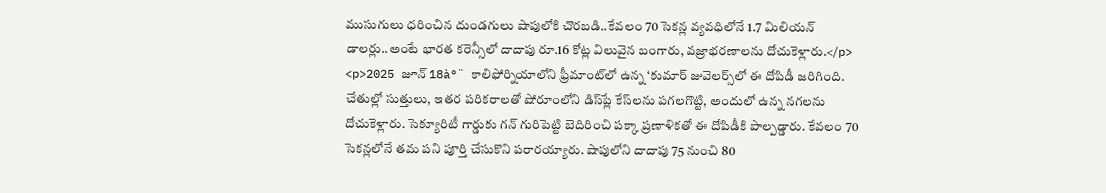ముసుగులు ధరించిన దుండగులు షాపులోకి చొరబడి..కేవలం 70 సెకన్ల వ్యవధిలోనే 1.7 మిలియన్ డాలర్లు..అంటే భారత కరెన్సీలో దాదాపు రూ.16 కోట్ల విలువైన బంగారు, వజ్రాభరణాలను దోచుకెళ్లారు.</p>
<p>2025 జూన్ 18à°¨ కాలిఫోర్నియాలోని ఫ్రీమాంట్‌లో ఉన్న ‘కుమార్ జువెలర్స్‌లో ఈ దోపిడీ జరిగింది. చేతుల్లో సుత్తులు, ఇతర పరికరాలతో షోరూంలోని డిస్‌ప్లే కేస్‌లను పగలగొట్టి, అందులో ఉన్న నగలను దోచుకెళ్లారు. సెక్యూరిటీ గార్డుకు గన్‌ గురిపెట్టి బెదిరించి పక్కా ప్రణాళికతో ఈ దోపిడీకి పాల్పడ్డారు. కేవలం 70 సెకన్లలోనే తమ పని పూర్తి చేసుకొని పరారయ్యారు. షాపులోని దాదాపు 75 నుంచి 80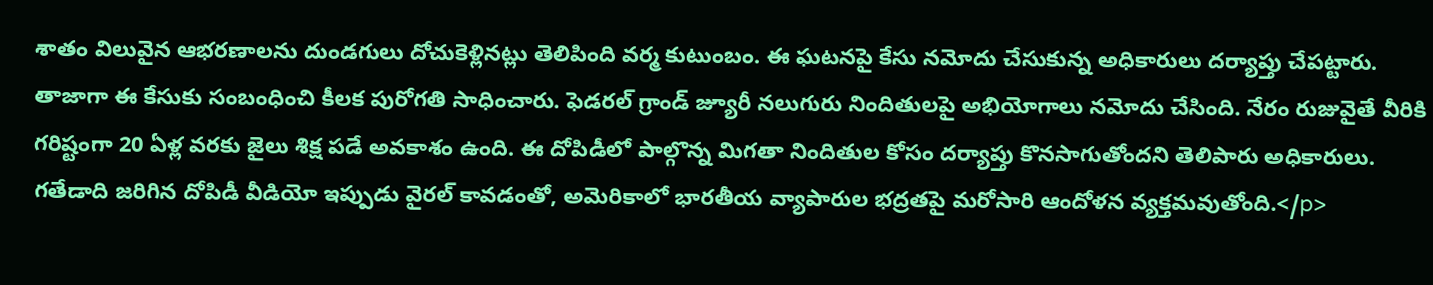శాతం విలువైన ఆభరణాలను దుండగులు దోచుకెళ్లినట్లు తెలిపింది వర్మ కుటుంబం. ఈ ఘటనపై కేసు నమోదు చేసుకున్న అధికారులు దర్యాప్తు చేపట్టారు. తాజాగా ఈ కేసుకు సంబంధించి కీలక పురోగతి సాధించారు. ఫెడరల్ గ్రాండ్ జ్యూరీ నలుగురు నిందితులపై అభియోగాలు నమోదు చేసింది. నేరం రుజువైతే వీరికి గరిష్టంగా 20 ఏళ్ల వరకు జైలు శిక్ష పడే అవకాశం ఉంది. ఈ దోపిడీలో పాల్గొన్న మిగతా నిందితుల కోసం దర్యాప్తు కొనసాగుతోందని తెలిపారు అధికారులు. గతేడాది జరిగిన దోపిడీ వీడియో ఇప్పుడు వైరల్ కావడంతో, అమెరికాలో భారతీయ వ్యాపారుల భద్రతపై మరోసారి ఆందోళన వ్యక్తమవుతోంది.</p>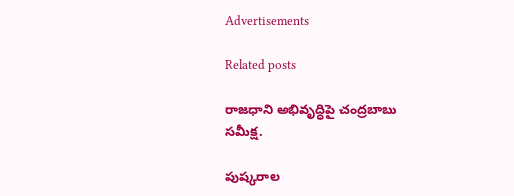Advertisements

Related posts

రాజధాని అభివృద్ధిపై చంద్రబాబు సమీక్ష.

పుష్కరాల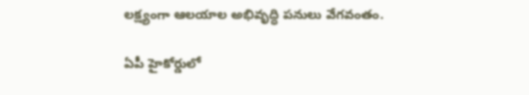లక్ష్యంగా ఆలయాల అభివృద్ధి పనులు వేగవంతం.

ఏపీ హైకోర్డులో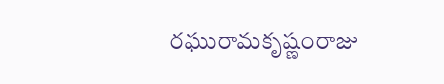రఘురామకృష్ణంరాజు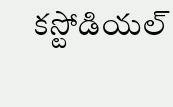కస్టోడియల్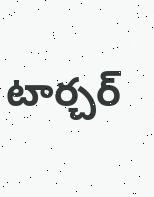టార్చర్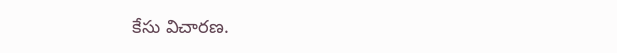కేసు విచారణ.